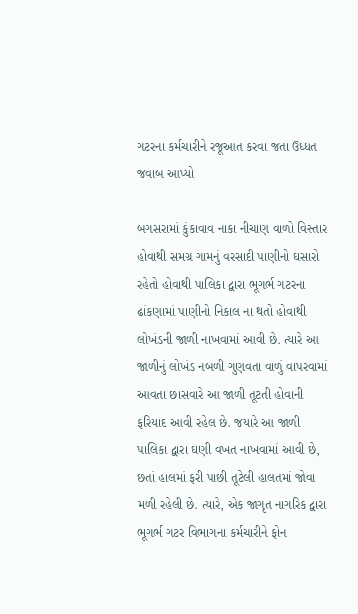ગટરના કર્મચારીને રજૂઆત કરવા જતા ઉધ્ધત જવાબ આપ્યો

બગસરામાં કુંકાવાવ નાકા નીચાણ વાળો વિસ્તાર હોવાથી સમગ્ર ગામનું વરસાદી પાણીનો ઘસારો રહેતો હોવાથી પાલિકા દ્વારા ભૂગર્ભ ગટરના ઢાંકણામાં પાણીનો નિકાલ ના થતો હોવાથી લોખંડની જાળી નાખવામાં આવી છે. ત્યારે આ જાળીનું લોખંડ નબળી ગુણવતા વાળું વાપરવામાં આવતા છાસવારે આ જાળી તૂટતી હોવાની ફરિયાદ આવી રહેલ છે. જયારે આ જાળી પાલિકા દ્વારા ઘણી વખત નાખવામાં આવી છે, છતાં હાલમાં ફરી પાછી તૂટેલી હાલતમાં જોવા મળી રહેલી છે. ત્યારે, એક જાગૃત નાગરિક દ્વારા ભૂગર્ભ ગટર વિભાગના કર્મચારીને ફોન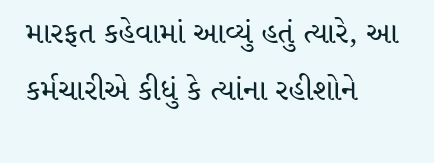મારફત કહેવામાં આવ્યું હતું ત્યારે, આ કર્મચારીએ કીધું કે ત્યાંના રહીશોને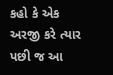કહો કે એક અરજી કરે ત્યાર પછી જ આ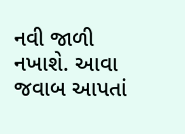નવી જાળી નખાશે. આવા જવાબ આપતાં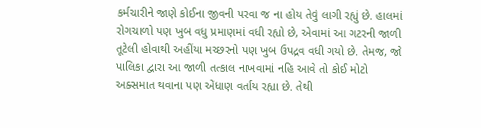કર્મચારીને જાણે કોઈના જીવની પરવા જ ના હોય તેવું લાગી રહ્યું છે. હાલમાં રોગચાળો પણ ખુબ વધુ પ્રમાણમાં વધી રહ્યો છે, એવામાં આ ગટરની જાળી તૂટેલી હોવાથી અહીંયા મચ્છરનો પણ ખુબ ઉપદ્રવ વધી ગયો છે. તેમજ, જો પાલિકા દ્વારા આ જાળી તત્કાલ નાખવામાં નહિ આવે તો કોઈ મોટો અક્સમાત થવાના પણ એંધાણ વર્તાય રહ્યા છે. તેથી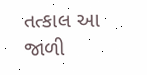તત્કાલ આ જાળી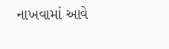નાખવામાં આવે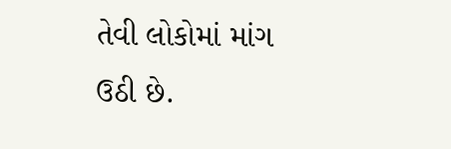તેવી લોકોમાં માંગ ઉઠી છે.